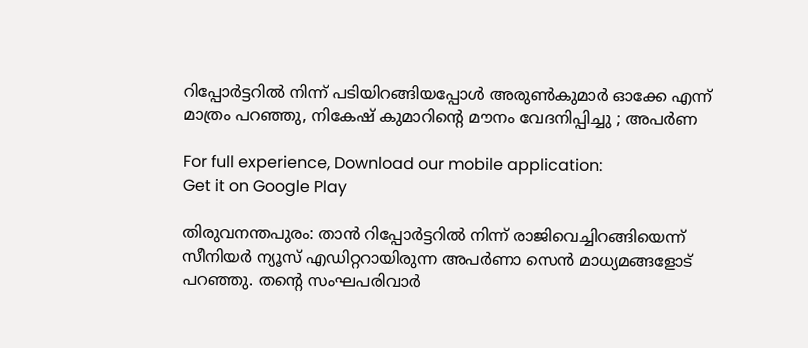റിപ്പോർട്ടറില്‍ നിന്ന് പടിയിറങ്ങിയപ്പോൾ അരുൺകുമാർ ഓക്കേ എന്ന് മാത്രം പറഞ്ഞു, നികേഷ് കുമാറിന്റെ മൗനം വേദനിപ്പിച്ചു ; അപർണ

For full experience, Download our mobile application:
Get it on Google Play

തിരുവനന്തപുരം: താൻ റിപ്പോര്‍ട്ടറില്‍ നിന്ന് രാജിവെച്ചിറങ്ങിയെന്ന് സീനിയര്‍ ന്യൂസ് എഡിറ്ററായിരുന്ന അപര്‍ണാ സെന്‍ മാധ്യമങ്ങളോട് പറഞ്ഞു. തന്റെ സംഘപരിവാര്‍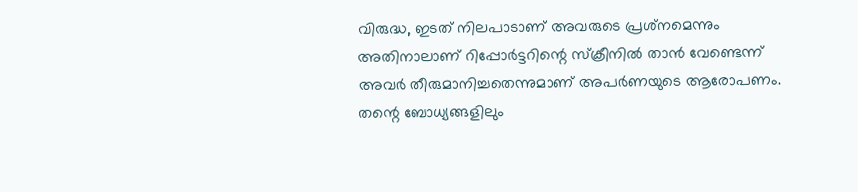വിരുദ്ധ, ഇടത് നിലപാടാണ് അവരുടെ പ്രശ്‌നമെന്നും അതിനാലാണ് റിപ്പോര്‍ട്ടറിന്റെ സ്‌ക്രീനില്‍ താന്‍ വേണ്ടെന്ന് അവര്‍ തീരുമാനിച്ചതെന്നുമാണ് അപര്‍ണയുടെ ആരോപണം. തന്റെ ബോധ്യങ്ങളിലും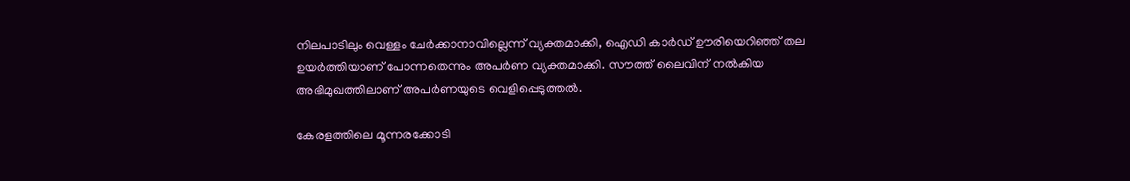നിലപാടിലും വെള്ളം ചേര്‍ക്കാനാവില്ലെന്ന് വ്യക്തമാക്കി, ഐഡി കാര്‍ഡ് ഊരിയെറിഞ്ഞ് തല ഉയര്‍ത്തിയാണ് പോന്നതെന്നും അപര്‍ണ വ്യക്തമാക്കി. സൗത്ത് ലൈവിന് നൽകിയ അഭിമുഖത്തിലാണ് അപർണയുടെ വെളിപ്പെടുത്തൽ.

കേരളത്തിലെ മൂന്നരക്കോടി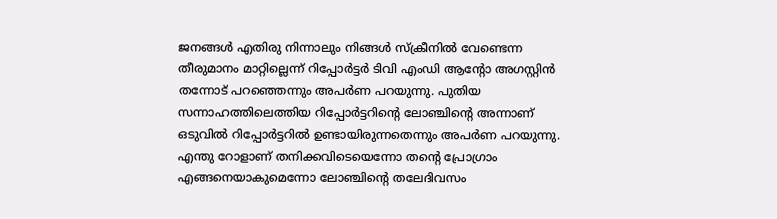ജനങ്ങള്‍ എതിരു നിന്നാലും നിങ്ങള്‍ സ്‌ക്രീനില്‍ വേണ്ടെന്ന തീരുമാനം മാറ്റില്ലെന്ന് റിപ്പോര്‍ട്ടര്‍ ടിവി എംഡി ആന്റോ അഗസ്റ്റിന്‍ തന്നോട് പറഞ്ഞെന്നും അപര്‍ണ പറയുന്നു. പുതിയ സന്നാഹത്തിലെത്തിയ റിപ്പോര്‍ട്ടറിന്റെ ലോഞ്ചിന്റെ അന്നാണ് ഒടുവില്‍ റിപ്പോര്‍ട്ടറില്‍ ഉണ്ടായിരുന്നതെന്നും അപര്‍ണ പറയുന്നു. എന്തു റോളാണ് തനിക്കവിടെയെന്നോ തന്റെ പ്രോഗ്രാം എങ്ങനെയാകുമെന്നോ ലോഞ്ചിന്റെ തലേദിവസം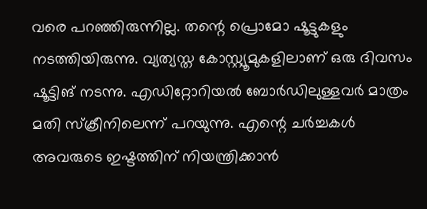വരെ പറഞ്ഞിരുന്നില്ല. തന്റെ പ്രൊമോ ഷൂട്ടുകളും നടത്തിയിരുന്നു. വ്യത്യസ്ത കോസ്റ്റ്യൂമുകളിലാണ് ഒരു ദിവസം ഷൂട്ടിങ് നടന്നു. എഡിറ്റോറിയല്‍ ബോര്‍ഡിലുള്ളവര്‍ മാത്രം മതി സ്‌ക്രീനിലെന്ന് പറയുന്നു. എന്റെ ചര്‍ച്ചകള്‍ അവരുടെ ഇഷ്ടത്തിന് നിയന്ത്രിക്കാന്‍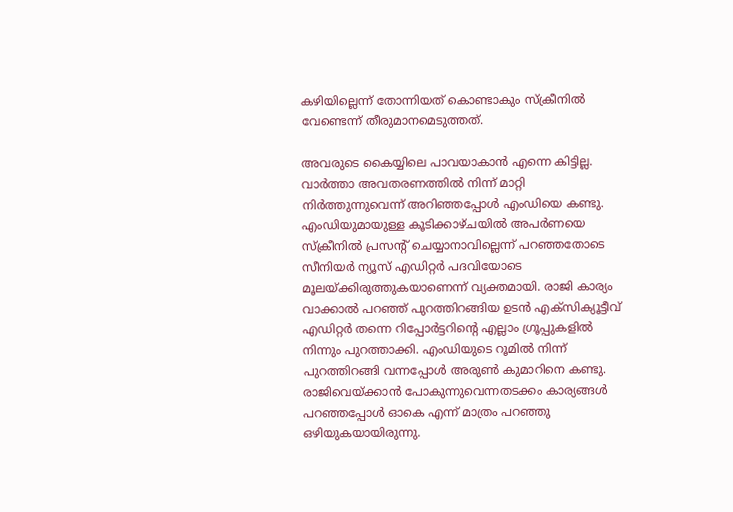കഴിയില്ലെന്ന് തോന്നിയത് കൊണ്ടാകും സ്‌ക്രീനില്‍ വേണ്ടെന്ന് തീരുമാനമെടുത്തത്.

അവരുടെ കൈയ്യിലെ പാവയാകാന്‍ എന്നെ കിട്ടില്ല. വാര്‍ത്താ അവതരണത്തില്‍ നിന്ന് മാറ്റി നിര്‍ത്തുന്നുവെന്ന് അറിഞ്ഞപ്പോള്‍ എംഡിയെ കണ്ടു. എംഡിയുമായുള്ള കൂടിക്കാഴ്ചയില്‍ അപര്‍ണയെ സ്‌ക്രീനില്‍ പ്രസന്റ് ചെയ്യാനാവില്ലെന്ന് പറഞ്ഞതോടെ സീനിയര്‍ ന്യൂസ് എഡിറ്റര്‍ പദവിയോടെ മൂലയ്ക്കിരുത്തുകയാണെന്ന് വ്യക്തമായി. രാജി കാര്യം വാക്കാല്‍ പറഞ്ഞ് പുറത്തിറങ്ങിയ ഉടന്‍ എക്‌സിക്യൂട്ടീവ് എഡിറ്റര്‍ തന്നെ റിപ്പോര്‍ട്ടറിന്റെ എല്ലാം ഗ്രൂപ്പുകളില്‍ നിന്നും പുറത്താക്കി. എംഡിയുടെ റൂമില്‍ നിന്ന് പുറത്തിറങ്ങി വന്നപ്പോള്‍ അരുണ്‍ കുമാറിനെ കണ്ടു. രാജിവെയ്ക്കാന്‍ പോകുന്നുവെന്നതടക്കം കാര്യങ്ങള്‍ പറഞ്ഞപ്പോള്‍ ഓകെ എന്ന് മാത്രം പറഞ്ഞു ഒഴിയുകയായിരുന്നു.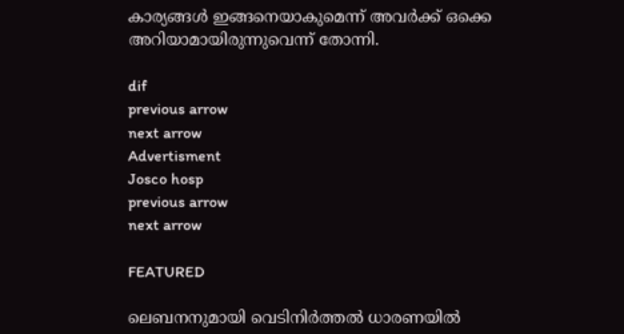കാര്യങ്ങള്‍ ഇങ്ങനെയാകുമെന്ന് അവര്‍ക്ക് ഒക്കെ അറിയാമായിരുന്നുവെന്ന് തോന്നി.

dif
previous arrow
next arrow
Advertisment
Josco hosp
previous arrow
next arrow

FEATURED

ലെബനനുമായി വെടിനിർത്തൽ ധാരണയിൽ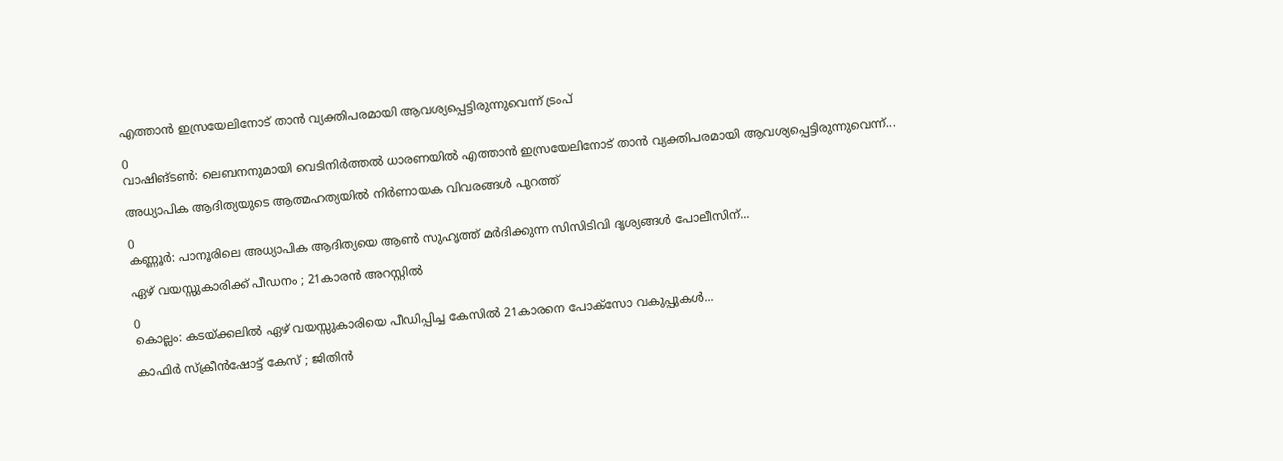എത്താൻ ഇസ്രയേലിനോട് താൻ വ്യക്തിപരമായി ആവശ്യപ്പെട്ടിരുന്നുവെന്ന് ട്രംപ്

0
വാഷിങ്ടണ്‍: ലെബനനുമായി വെടിനിർത്തൽ ധാരണയിൽ എത്താൻ ഇസ്രയേലിനോട് താൻ വ്യക്തിപരമായി ആവശ്യപ്പെട്ടിരുന്നുവെന്ന്...

അധ്യാപിക ആദിത്യയുടെ ആത്മഹത്യയിൽ നിർണായക വിവരങ്ങൾ പുറത്ത്

0
കണ്ണൂർ: പാനൂരിലെ അധ്യാപിക ആദിത്യയെ ആൺ സുഹൃത്ത് മർദിക്കുന്ന സിസിടിവി ദൃശ്യങ്ങൾ പോലീസിന്...

ഏഴ് വയസ്സുകാരിക്ക് പീഡനം ; 21കാരന്‍ അറസ്റ്റില്‍

0
കൊല്ലം: കടയ്ക്കലില്‍ ഏഴ് വയസ്സുകാരിയെ പീഡിപ്പിച്ച കേസില്‍ 21കാരനെ പോക്‌സോ വകുപ്പുകള്‍...

കാഫിർ സ്ക്രീൻഷോട്ട് കേസ് ; ജിതിൻ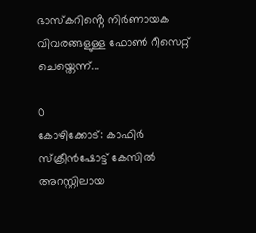ഭാസ്കറിൻ്റെ നിർണായക വിവരങ്ങളുള്ള ഫോൺ റീസെറ്റ് ചെയ്തെന്ന്...

0
കോഴിക്കോട്: കാഫിർ സ്ക്രീൻഷോട്ട് കേസിൽ അറസ്റ്റിലായ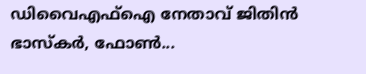ഡിവൈഎഫ്ഐ നേതാവ് ജിതിൻ ഭാസ്കർ, ഫോൺ...